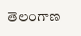తెలంగాణ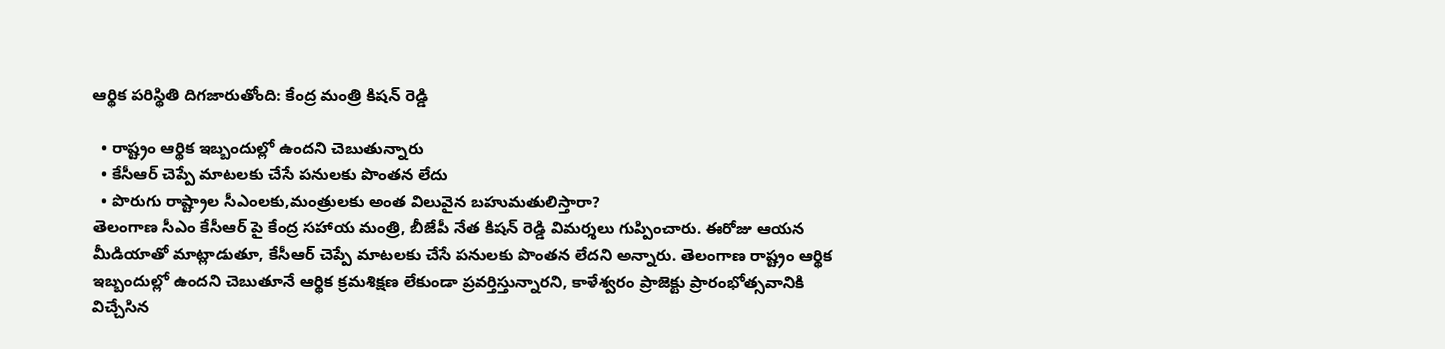ఆర్థిక పరిస్థితి దిగజారుతోంది: కేంద్ర మంత్రి కిషన్ రెడ్డి

  • రాష్ట్రం ఆర్థిక ఇబ్బందుల్లో ఉందని చెబుతున్నారు
  • కేసీఆర్ చెప్పే మాటలకు చేసే పనులకు పొంతన లేదు
  • పొరుగు రాష్ట్రాల సీఎంలకు,మంత్రులకు అంత విలువైన బహుమతులిస్తారా?
తెలంగాణ సీఎం కేసీఆర్ పై కేంద్ర సహాయ మంత్రి, బీజేపీ నేత కిషన్ రెడ్డి విమర్శలు గుప్పించారు. ఈరోజు ఆయన మీడియాతో మాట్లాడుతూ, కేసీఆర్ చెప్పే మాటలకు చేసే పనులకు పొంతన లేదని అన్నారు. తెలంగాణ రాష్ట్రం ఆర్థిక ఇబ్బందుల్లో ఉందని చెబుతూనే ఆర్థిక క్రమశిక్షణ లేకుండా ప్రవర్తిస్తున్నారని, కాళేశ్వరం ప్రాజెక్టు ప్రారంభోత్సవానికి విచ్చేసిన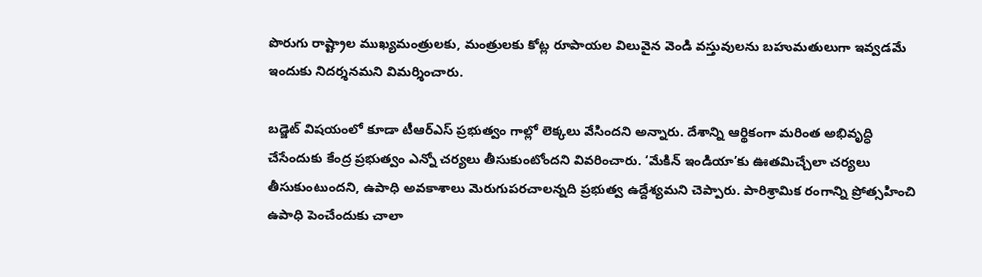పొరుగు రాష్ట్రాల ముఖ్యమంత్రులకు, మంత్రులకు కోట్ల రూపాయల విలువైన వెండి వస్తువులను బహుమతులుగా ఇవ్వడమే ఇందుకు నిదర్శనమని విమర్శించారు.

బడ్జెట్ విషయంలో కూడా టీఆర్ఎస్ ప్రభుత్వం గాల్లో లెక్కలు వేసిందని అన్నారు. దేశాన్ని ఆర్థికంగా మరింత అభివృద్ధి చేసేందుకు కేంద్ర ప్రభుత్వం ఎన్నో చర్యలు తీసుకుంటోందని వివరించారు. ‘మేకిన్ ఇండియా’కు ఊతమిచ్చేలా చర్యలు తీసుకుంటుందని, ఉపాధి అవకాశాలు మెరుగుపరచాలన్నది ప్రభుత్వ ఉద్దేశ్యమని చెప్పారు. పారిశ్రామిక రంగాన్ని ప్రోత్సహించి ఉపాధి పెంచేందుకు చాలా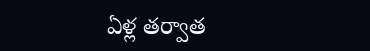ఏళ్ల తర్వాత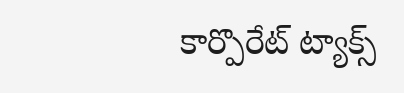కార్పొరేట్ ట్యాక్స్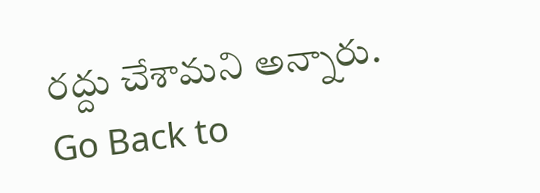రద్దు చేశామని అన్నారు.
Go Back to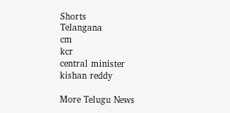Shorts
Telangana
cm
kcr
central minister
kishan reddy

More Telugu News